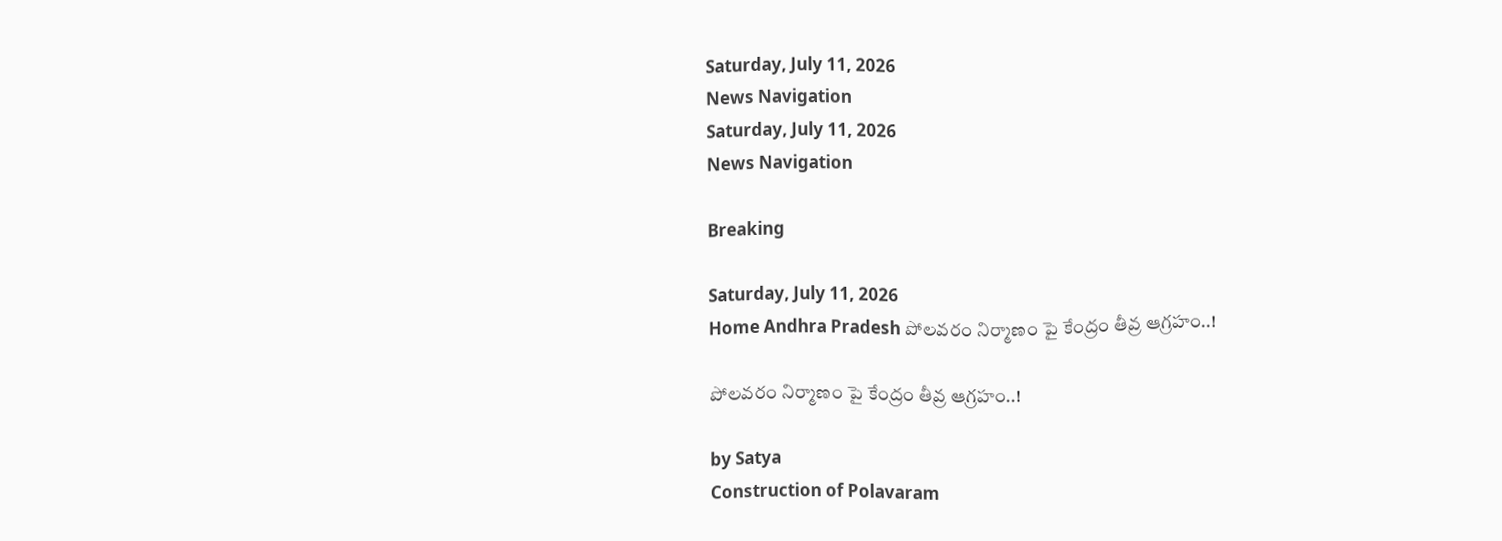Saturday, July 11, 2026
News Navigation
Saturday, July 11, 2026
News Navigation

Breaking

Saturday, July 11, 2026
Home Andhra Pradesh పోలవరం నిర్మాణం పై కేంద్రం తీవ్ర ఆగ్రహం..!

పోలవరం నిర్మాణం పై కేంద్రం తీవ్ర ఆగ్రహం..!

by Satya
Construction of Polavaram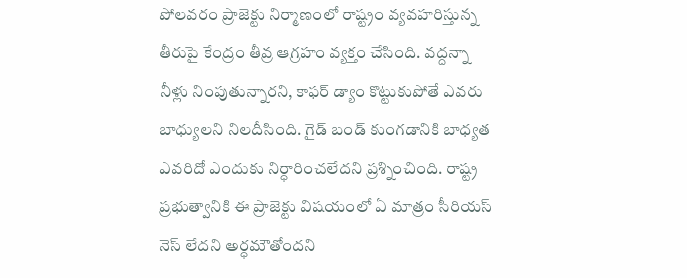పోలవరం ప్రాజెక్టు నిర్మాణంలో రాష్ట్రం వ్యవహరిస్తున్న తీరుపై కేంద్రం తీవ్ర ఆగ్రహం వ్యక్తం చేసింది. వద్దన్నా నీళ్లు నింపుతున్నారని, కాఫర్ డ్యాం కొట్టుకుపోతే ఎవరు బాధ్యులని నిలదీసింది. గైడ్ బండ్ కుంగడానికి బాధ్యత ఎవరిదో ఎందుకు నిర్ధారించలేదని ప్రశ్నించింది. రాష్ట్ర ప్రభుత్వానికి ఈ ప్రాజెక్టు విషయంలో ఏ మాత్రం సీరియస్ నెస్ లేదని అర్ధమౌతోందని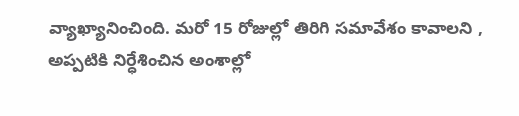వ్యాఖ్యానించింది. మరో 15 రోజుల్లో తిరిగి సమావేశం కావాలని , అప్పటికి నిర్ధేశించిన అంశాల్లో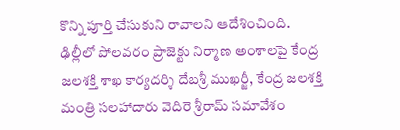కొన్ని పూర్తి చేసుకుని రావాలని ఆదేశించింది. ఢిల్లీలో పోలవరం ప్రాజెక్టు నిర్మాణ అంశాలపై కేంద్ర జలశక్తి శాఖ కార్యదర్శి దేబశ్రీ ముఖర్జీ, కేంద్ర జలశక్తి మంత్రి సలహాదారు వెదిరె శ్రీరామ్ సమావేశం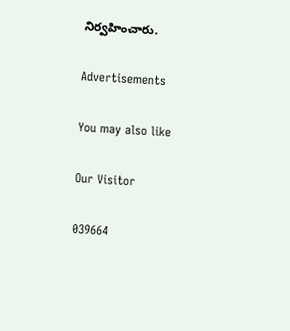నిర్వహించారు.

Advertisements

You may also like

Our Visitor

039664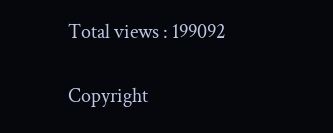Total views : 199092

Copyright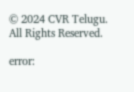© 2024 CVR Telugu. All Rights Reserved.

error: